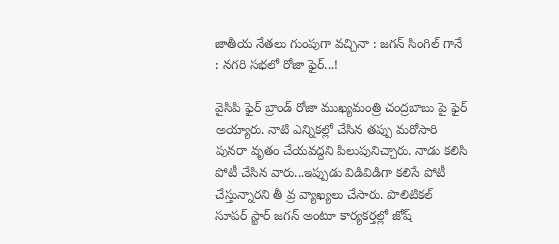జాతీయ నేత‌లు గుంపుగా వ‌చ్చినా : జ‌గ‌న్ సింగిల్ గానే : న‌గ‌రి స‌భ‌లో రోజా ఫైర్‌...!

వైసిపి ఫైర్ బ్రాండ్ రోజా ముఖ్య‌మంత్రి చంద్ర‌బాబు పై ఫైర్ అయ్యారు. నాటి ఎన్నిక‌ల్లో చేసిన త‌ప్పు మ‌రోసారి పునరా వృతం చేయ‌వ‌ద్ద‌ని పిలుపునిచ్చారు. నాడు క‌లిసి పోటీ చేసిన వారు...ఇప్పుడు విడివిడిగా క‌లిసే పోటీ చేస్తున్నార‌ని తీ వ్ర వ్యాఖ్య‌లు చేసారు. పొలిటిక‌ల్ సూప‌ర్ స్టార్ జ‌గ‌న్ అంటూ కార్య‌క‌ర్త‌ల్లో జోష్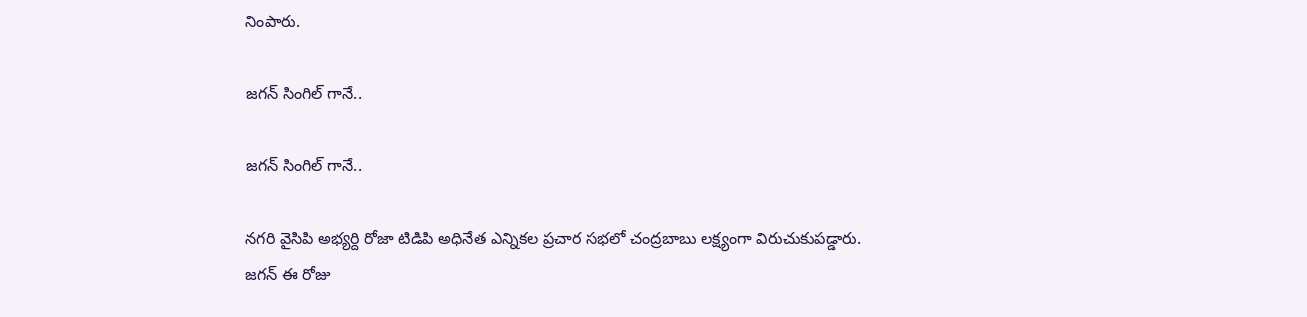నింపారు.

జ‌గ‌న్ సింగిల్ గానే..

జ‌గ‌న్ సింగిల్ గానే..

న‌గ‌రి వైసిపి అభ్య‌ర్ది రోజా టిడిపి అధినేత ఎన్నిక‌ల ప్ర‌చార స‌భ‌లో చంద్ర‌బాబు ల‌క్ష్యంగా విరుచుకుప‌డ్డారు. జ‌గ‌న్ ఈ రోజు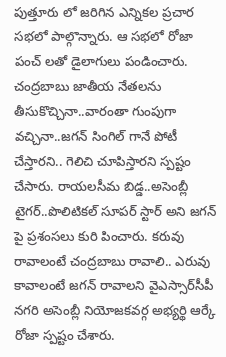పుత్తూరు లో జ‌రిగిన ఎన్నిక‌ల ప్ర‌చార స‌భ‌లో పాల్గొన్నారు. ఆ స‌భ‌లో రోజా పంచ్ ల‌తో డైలాగులు పండించారు.
చంద్ర‌బాబు జాతీయ నేత‌ల‌ను తీసుకొచ్చినా..వారంతా గుంపుగా వ‌చ్చినా..జ‌గ‌న్ సింగిల్ గానే పోటీ చేస్తార‌ని.. గెలిచి చూపిస్తార‌ని స్ప‌ష్టం చేసారు. రాయల‌సీమ బిడ్డ‌..అసెంబ్లీ టైగ‌ర్‌..పొలిటిక‌ల్ సూప‌ర్ స్టార్ అని జ‌గ‌న్ పై ప్ర‌శంస‌లు కురి పించారు. కరువు రావాలంటే చంద్రబాబు రావాలి.. ఎరువు కావాలంటే జగన్‌ రావాలని వైఎస్సార్‌సీపీ నగరి అసెంబ్లీ నియోజకవర్గ అభ్యర్థి ఆర్కే రోజా స్పష్టం చేశారు.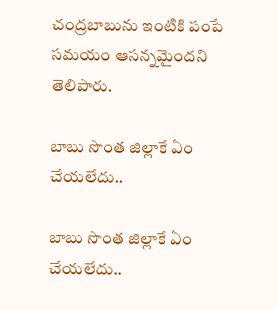చంద్రబాబును ఇంటికి పంపే సమయం ఆసన్నమైందని తెలిపారు.

బాబు సొంత జిల్లాకే ఏం చేయ‌లేదు..

బాబు సొంత జిల్లాకే ఏం చేయ‌లేదు..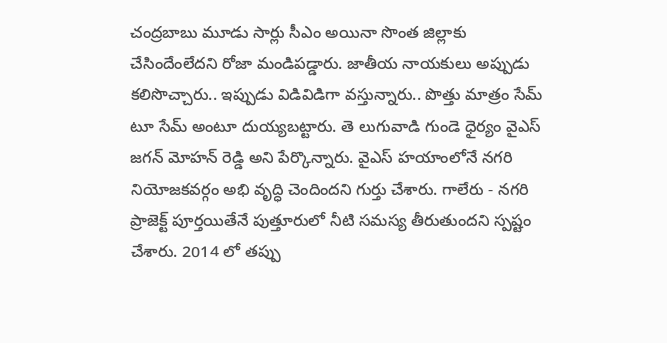చంద్రబాబు మూడు సార్లు సీఎం అయినా సొంత జిల్లాకు చేసిందేంలేదని రోజా మండిపడ్డారు. జాతీయ నాయకులు అప్పుడు కలిసొచ్చారు.. ఇప్పుడు విడివిడిగా వస్తున్నారు.. పొత్తు మాత్రం సేమ్‌ టూ సేమ్‌ అంటూ దుయ్యబట్టారు. తె లుగువాడి గుండె ధైర్యం వైఎస్‌ జగన్‌ మోహన్‌ రెడ్డి అని పేర్కొన్నారు. వైఎస్‌ హయాంలోనే నగరి నియోజకవర్గం అభి వృద్ధి చెందిందని గుర్తు చేశారు. గాలేరు - నగరి ప్రాజెక్ట్‌ పూర్తయితేనే పుత్తూరులో నీటి సమస్య తీరుతుందని స్పష్టం చేశారు. 2014 లో త‌ప్పు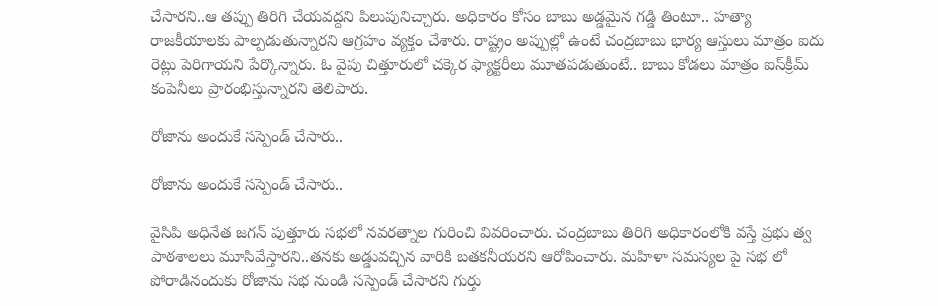చేసార‌ని..ఆ త‌ప్పు తిరిగి చేయ‌వ‌ద్ద‌ని పిలుపునిచ్చారు. అధికారం కోసం బాబు అడ్డమైన గడ్డి తింటూ.. హత్యా రాజకీయాలకు పాల్పడుతున్నారని ఆగ్రహం వ్యక్తం చేశారు. రాష్ట్రం అప్పుల్లో ఉంటే చంద్రబాబు భార్య ఆస్తులు మాత్రం ఐదు రెట్లు పెరిగాయని పేర్కొన్నారు. ఓ వైపు చిత్తూరులో చక్కెర ఫ్యాక్టరీలు మూతపడుతుంటే.. బాబు కోడలు మాత్రం ఐస్‌క్రీమ్‌ కంపెనీలు ప్రారంభిస్తున్నారని తెలిపారు.

రోజాను అందుకే స‌స్పెండ్ చేసారు..

రోజాను అందుకే స‌స్పెండ్ చేసారు..

వైసిపి అధినేత జ‌గ‌న్ పుత్తూరు స‌భ‌లో న‌వ‌ర‌త్నాల గురించి వివ‌రించారు. చంద్ర‌బాబు తిరిగి అధికారంలోకి వ‌స్తే ప్ర‌భు త్వ పాఠ‌శాల‌లు మూసివేస్తార‌ని..త‌న‌కు అడ్డువ‌చ్చిన వారికి బ‌త‌కనీయ‌ర‌ని ఆరోపించారు. మ‌హిళా స‌మ‌స్య‌ల పై స‌భ లో పోరాడినందుకు రోజాను స‌భ నుండి సస్పెండ్ చేసార‌ని గుర్తు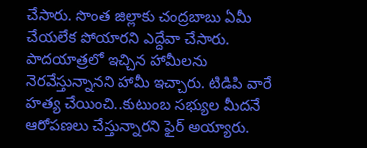చేసారు. సొంత జిల్లాకు చంద్ర‌బాబు ఏమీ చేయ‌లేక పోయార‌ని ఎద్దేవా చేసారు. పాదయాత్ర‌లో ఇచ్చిన హామీల‌ను నెర‌వేస్తున్నాన‌ని హామీ ఇచ్చారు. టిడిపి వారే హ‌త్య చేయించి..కుటుంబ స‌భ్యుల మీద‌నే ఆరోప‌ణ‌లు చేస్తున్నార‌ని ఫైర్ అయ్యారు.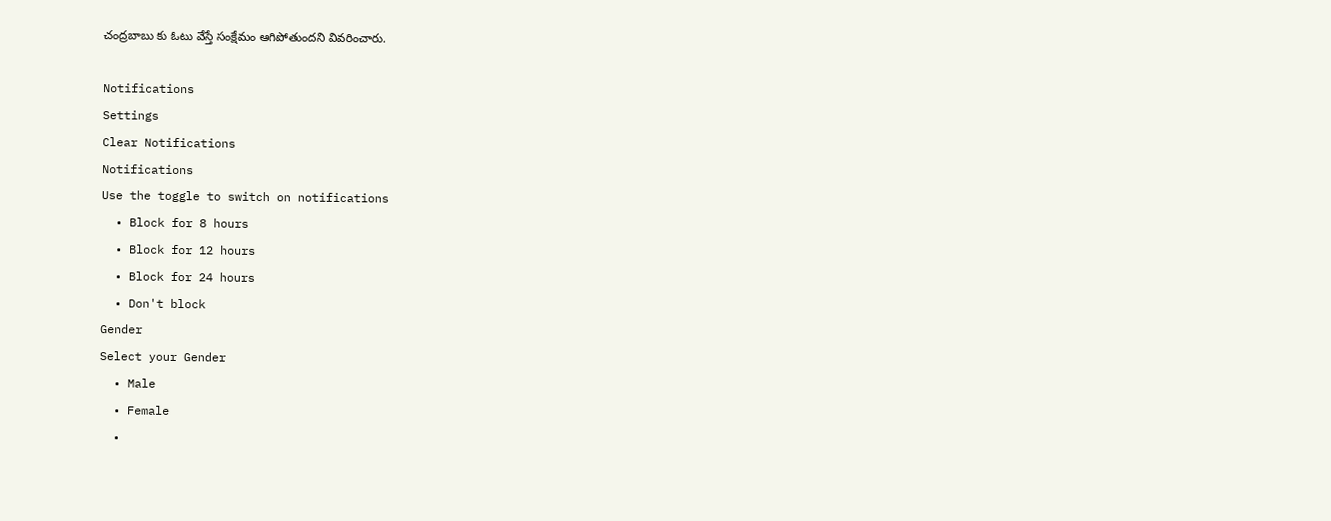చంద్ర‌బాబు కు ఓటు వేస్తే సంక్షేమం ఆగిపోతుంద‌ని వివ‌రించారు.

Notifications
Settings
Clear Notifications
Notifications
Use the toggle to switch on notifications
  • Block for 8 hours
  • Block for 12 hours
  • Block for 24 hours
  • Don't block
Gender
Select your Gender
  • Male
  • Female
  •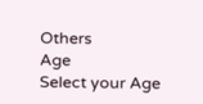Others
Age
Select your Age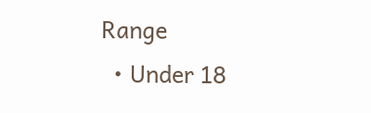Range
  • Under 18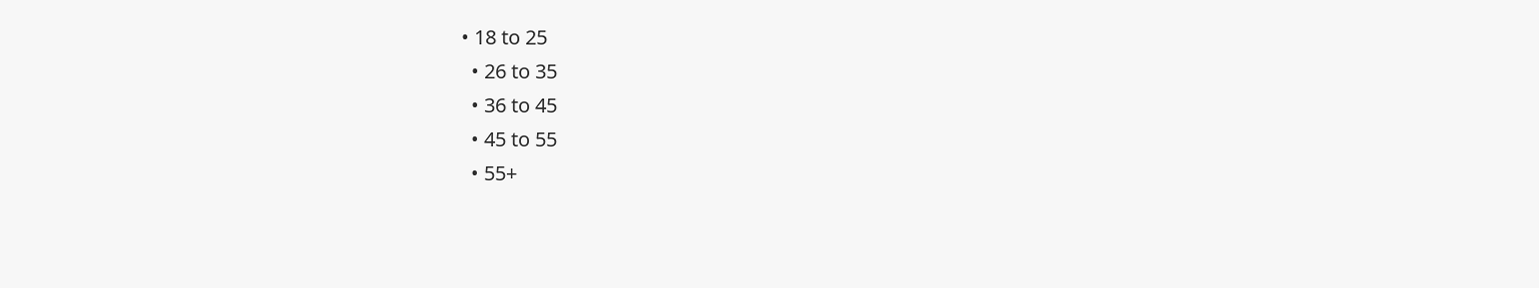• 18 to 25
  • 26 to 35
  • 36 to 45
  • 45 to 55
  • 55+